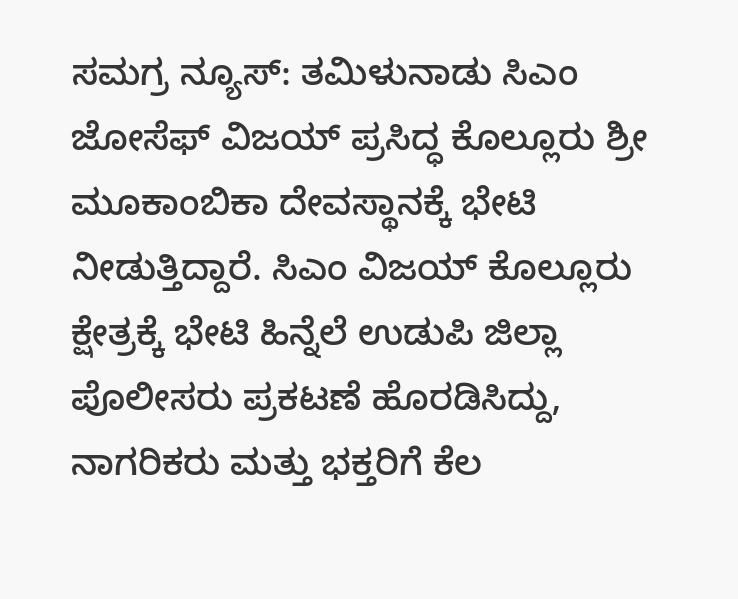ಸಮಗ್ರ ನ್ಯೂಸ್: ತಮಿಳುನಾಡು ಸಿಎಂ ಜೋಸೆಫ್ ವಿಜಯ್ ಪ್ರಸಿದ್ಧ ಕೊಲ್ಲೂರು ಶ್ರೀ ಮೂಕಾಂಬಿಕಾ ದೇವಸ್ಥಾನಕ್ಕೆ ಭೇಟಿ ನೀಡುತ್ತಿದ್ದಾರೆ. ಸಿಎಂ ವಿಜಯ್ ಕೊಲ್ಲೂರು ಕ್ಷೇತ್ರಕ್ಕೆ ಭೇಟಿ ಹಿನ್ನೆಲೆ ಉಡುಪಿ ಜಿಲ್ಲಾ ಪೊಲೀಸರು ಪ್ರಕಟಣೆ ಹೊರಡಿಸಿದ್ದು, ನಾಗರಿಕರು ಮತ್ತು ಭಕ್ತರಿಗೆ ಕೆಲ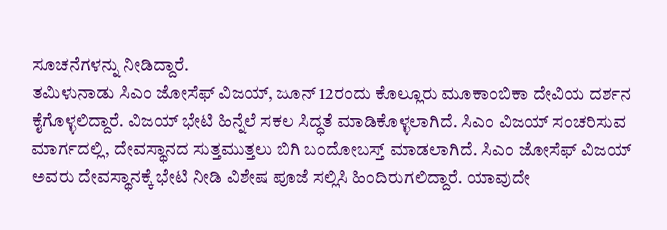ಸೂಚನೆಗಳನ್ನು ನೀಡಿದ್ದಾರೆ.
ತಮಿಳುನಾಡು ಸಿಎಂ ಜೋಸೆಫ್ ವಿಜಯ್, ಜೂನ್ 12ರಂದು ಕೊಲ್ಲೂರು ಮೂಕಾಂಬಿಕಾ ದೇವಿಯ ದರ್ಶನ ಕೈಗೊಳ್ಳಲಿದ್ದಾರೆ. ವಿಜಯ್ ಭೇಟಿ ಹಿನ್ನೆಲೆ ಸಕಲ ಸಿದ್ಧತೆ ಮಾಡಿಕೊಳ್ಳಲಾಗಿದೆ. ಸಿಎಂ ವಿಜಯ್ ಸಂಚರಿಸುವ ಮಾರ್ಗದಲ್ಲಿ, ದೇವಸ್ಥಾನದ ಸುತ್ತಮುತ್ತಲು ಬಿಗಿ ಬಂದೋಬಸ್ತ್ ಮಾಡಲಾಗಿದೆ. ಸಿಎಂ ಜೋಸೆಫ್ ವಿಜಯ್ ಅವರು ದೇವಸ್ಥಾನಕ್ಕೆ ಭೇಟಿ ನೀಡಿ ವಿಶೇಷ ಪೂಜೆ ಸಲ್ಲಿಸಿ ಹಿಂದಿರುಗಲಿದ್ದಾರೆ. ಯಾವುದೇ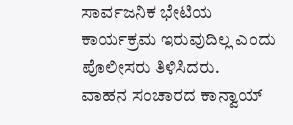ಸಾರ್ವಜನಿಕ ಭೇಟಿಯ ಕಾರ್ಯಕ್ರಮ ಇರುವುದಿಲ್ಲ ಎಂದು ಪೊಲೀಸರು ತಿಳಿಸಿದರು.
ವಾಹನ ಸಂಚಾರದ ಕಾನ್ವಾಯ್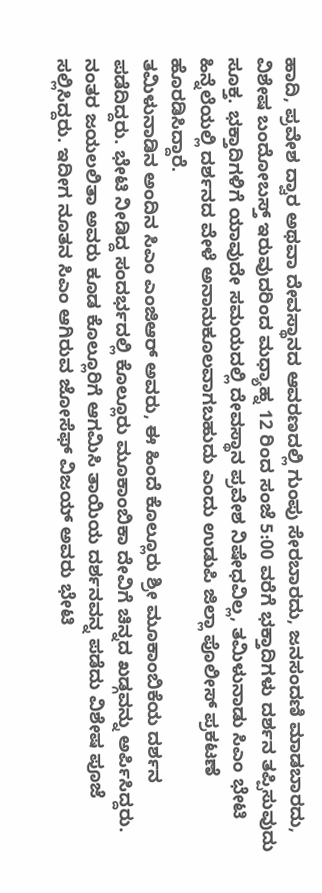ಹಾದಿ, ಪ್ರವೇಶ ದ್ವಾರ ಅಥವಾ ದೇವಸ್ಥಾನದ ಆವರಣದಲ್ಲಿ ಗುಂಪು ಸೇರಬಾರದು, ಜನಸಂದಣಿ ಮಾಡಬಾರದು, ವಿಶೇಷ ಬಂದೋಬಸ್ತ್ ಇರುವುದರಿಂದ ಮಧ್ಯಾಹ್ನ 12 ರಿಂದ ಸಂಜೆ 5:00 ವರೆಗೆ ಭಕ್ತಾದಿಗಳು ದರ್ಶನ ತಪ್ಪಿಸುವುದು ಸೂಕ್ತ. ಭಕ್ತಾದಿಗಳಿಗೆ ಯಾವುದೇ ಸಮಯದಲ್ಲಿ ದೇವಸ್ಥಾನ ಪ್ರವೇಶ ನಿಷೇಧವಿಲ್ಲ, ತಮಿಳುನಾಡು ಸಿಎಂ ಭೇಟಿ ಹಿನ್ನೆಲೆಯಲ್ಲಿ ದರ್ಶನದ ವೇಳೆ ಅನಾನುಕೂಲವಾಗಬಹುದು ಎಂದು ಉಡುಪಿ ಜಿಲ್ಲಾ ಪೊಲೀಸ್ ಪ್ರಕಟಣೆ ಹೊರಡಿಸಿದ್ದಾರೆ.
ತಮಿಳುನಾಡಿನ ಅಂದಿನ ಸಿಎಂ ಎಂಜಿಆರ್ ಅವರು, ಈ ಹಿಂದೆ ಕೊಲ್ಲೂರು ಶ್ರೀ ಮೂಕಾಂಬಿಕೆಯ ದರ್ಶನ ಪಡೆದಿದ್ದರು. ಭೇಟಿ ನೀಡಿದ್ದ ಸಂದರ್ಭದಲ್ಲಿ ಕೊಲ್ಲೂರು ಮೂಕಾಂಬಿಕಾ ದೇವಿಗೆ ಚಿನ್ನದ ಖಡ್ಗವನ್ನು ಅರ್ಪಿಸಿದ್ದರು. ನಂತರ ಜಯಲಲಿತಾ ಅವರು ಕೂಡ ಕೊಲ್ಲೂರಿಗೆ ಆಗಮಿಸಿ ತಾಯಿಯ ದರ್ಶನವನ್ನ ಪಡೆದು ವಿಶೇಷ ಪೂಜೆ ಸಲ್ಲಿಸಿದ್ದರು. ಇದೀಗ ನೂತನ ಸಿಎಂ ಆಗಿರುವ ಜೋಸೆಫ್ ವಿಜಯ್ ಅವರು ಭೇಟಿ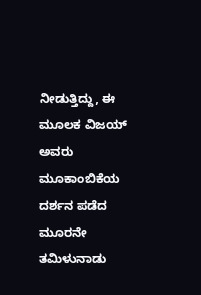ನೀಡುತ್ತಿದ್ದು, ಈ ಮೂಲಕ ವಿಜಯ್ ಅವರು ಮೂಕಾಂಬಿಕೆಯ ದರ್ಶನ ಪಡೆದ ಮೂರನೇ ತಮಿಳುನಾಡು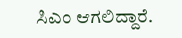ಸಿಎಂ ಆಗಲಿದ್ದಾರೆ.